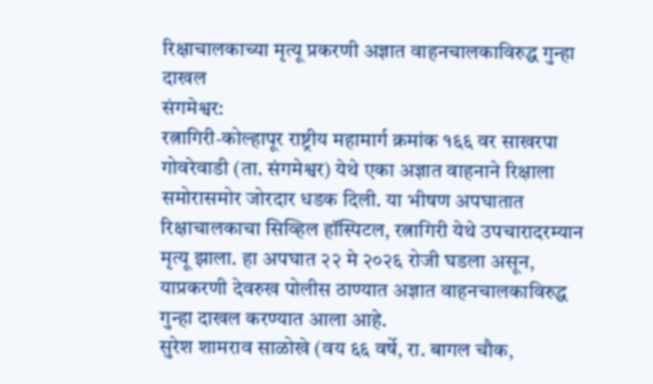रिक्षाचालकाच्या मृत्यू प्रकरणी अज्ञात वाहनचालकाविरुद्ध गुन्हा दाखल
संगमेश्वर:
रत्नागिरी-कोल्हापूर राष्ट्रीय महामार्ग क्रमांक १६६ वर साखरपा गोवरेवाडी (ता. संगमेश्वर) येथे एका अज्ञात वाहनाने रिक्षाला समोरासमोर जोरदार धडक दिली. या भीषण अपघातात रिक्षाचालकाचा सिव्हिल हॉस्पिटल, रत्नागिरी येथे उपचारादरम्यान मृत्यू झाला. हा अपघात २२ मे २०२६ रोजी घडला असून, याप्रकरणी देवरुख पोलीस ठाण्यात अज्ञात वाहनचालकाविरुद्ध गुन्हा दाखल करण्यात आला आहे.
सुरेश शामराव साळोखे (वय ६६ वर्षे, रा. बागल चौक,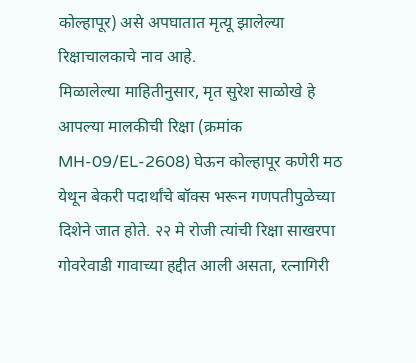कोल्हापूर) असे अपघातात मृत्यू झालेल्या रिक्षाचालकाचे नाव आहे.
मिळालेल्या माहितीनुसार, मृत सुरेश साळोखे हे आपल्या मालकीची रिक्षा (क्रमांक MH-09/EL-2608) घेऊन कोल्हापूर कणेरी मठ येथून बेकरी पदार्थांचे बॉक्स भरून गणपतीपुळेच्या दिशेने जात होते. २२ मे रोजी त्यांची रिक्षा साखरपा गोवरेवाडी गावाच्या हद्दीत आली असता, रत्नागिरी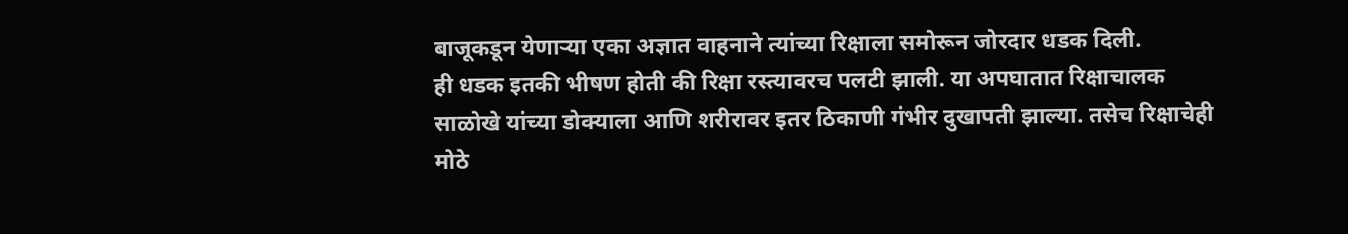बाजूकडून येणाऱ्या एका अज्ञात वाहनाने त्यांच्या रिक्षाला समोरून जोरदार धडक दिली.
ही धडक इतकी भीषण होती की रिक्षा रस्त्यावरच पलटी झाली. या अपघातात रिक्षाचालक साळोखे यांच्या डोक्याला आणि शरीरावर इतर ठिकाणी गंभीर दुखापती झाल्या. तसेच रिक्षाचेही मोठे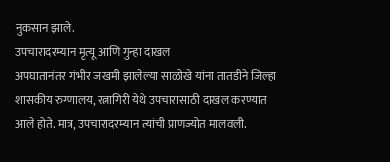नुकसान झाले.
उपचारादरम्यान मृत्यू आणि गुन्हा दाखल
अपघातानंतर गंभीर जखमी झालेल्या साळोखे यांना तातडीने जिल्हा शासकीय रुग्णालय, रत्नागिरी येथे उपचारासाठी दाखल करण्यात आले होते. मात्र, उपचारादरम्यान त्यांची प्राणज्योत मालवली.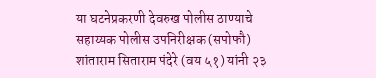या घटनेप्रकरणी देवरुख पोलीस ठाण्याचे सहाय्यक पोलीस उपनिरीक्षक (सपोफौ) शांताराम सिताराम पंदेरे (वय ५१) यांनी २३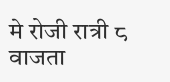मे रोजी रात्री ८ वाजता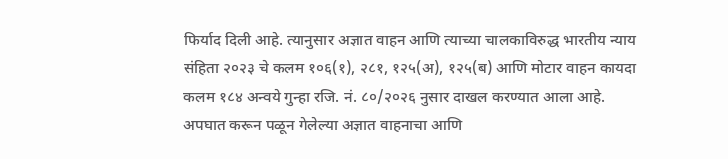फिर्याद दिली आहे. त्यानुसार अज्ञात वाहन आणि त्याच्या चालकाविरुद्ध भारतीय न्याय संहिता २०२३ चे कलम १०६(१), २८१, १२५(अ), १२५(ब) आणि मोटार वाहन कायदा कलम १८४ अन्वये गुन्हा रजि. नं. ८०/२०२६ नुसार दाखल करण्यात आला आहे. अपघात करून पळून गेलेल्या अज्ञात वाहनाचा आणि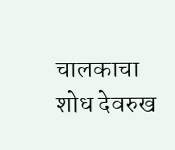चालकाचा शोध देवरुख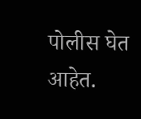पोलीस घेत आहेत.